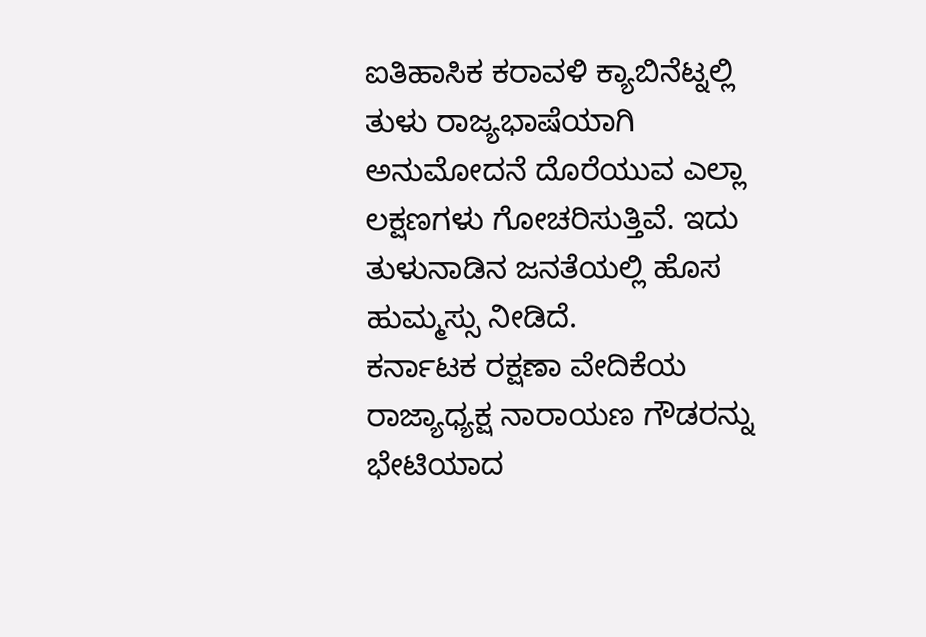ಐತಿಹಾಸಿಕ ಕರಾವಳಿ ಕ್ಯಾಬಿನೆಟ್ನಲ್ಲಿ ತುಳು ರಾಜ್ಯಭಾಷೆಯಾಗಿ ಅನುಮೋದನೆ ದೊರೆಯುವ ಎಲ್ಲಾ ಲಕ್ಷಣಗಳು ಗೋಚರಿಸುತ್ತಿವೆ. ಇದು ತುಳುನಾಡಿನ ಜನತೆಯಲ್ಲಿ ಹೊಸ ಹುಮ್ಮಸ್ಸು ನೀಡಿದೆ.
ಕರ್ನಾಟಕ ರಕ್ಷಣಾ ವೇದಿಕೆಯ ರಾಜ್ಯಾಧ್ಯಕ್ಷ ನಾರಾಯಣ ಗೌಡರನ್ನು ಭೇಟಿಯಾದ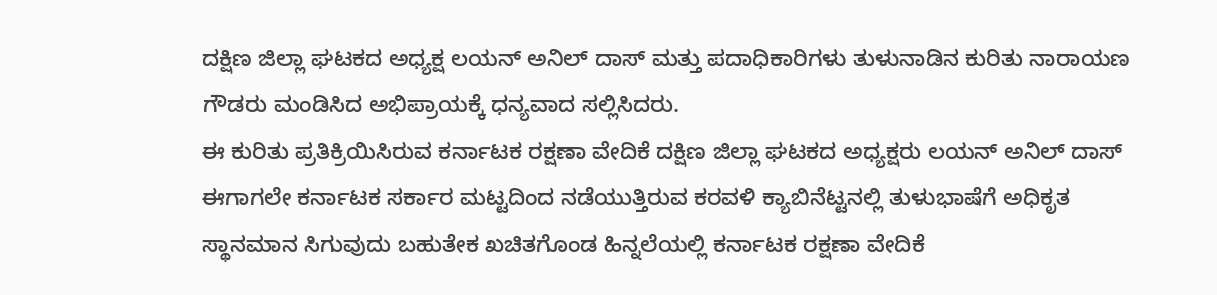ದಕ್ಷಿಣ ಜಿಲ್ಲಾ ಘಟಕದ ಅಧ್ಯಕ್ಷ ಲಯನ್ ಅನಿಲ್ ದಾಸ್ ಮತ್ತು ಪದಾಧಿಕಾರಿಗಳು ತುಳುನಾಡಿನ ಕುರಿತು ನಾರಾಯಣ ಗೌಡರು ಮಂಡಿಸಿದ ಅಭಿಪ್ರಾಯಕ್ಕೆ ಧನ್ಯವಾದ ಸಲ್ಲಿಸಿದರು.
ಈ ಕುರಿತು ಪ್ರತಿಕ್ರಿಯಿಸಿರುವ ಕರ್ನಾಟಕ ರಕ್ಷಣಾ ವೇದಿಕೆ ದಕ್ಷಿಣ ಜಿಲ್ಲಾ ಘಟಕದ ಅಧ್ಯಕ್ಷರು ಲಯನ್ ಅನಿಲ್ ದಾಸ್ ಈಗಾಗಲೇ ಕರ್ನಾಟಕ ಸರ್ಕಾರ ಮಟ್ಟದಿಂದ ನಡೆಯುತ್ತಿರುವ ಕರವಳಿ ಕ್ಯಾಬಿನೆಟ್ಟನಲ್ಲಿ ತುಳುಭಾಷೆಗೆ ಅಧಿಕೃತ ಸ್ಥಾನಮಾನ ಸಿಗುವುದು ಬಹುತೇಕ ಖಚಿತಗೊಂಡ ಹಿನ್ನಲೆಯಲ್ಲಿ ಕರ್ನಾಟಕ ರಕ್ಷಣಾ ವೇದಿಕೆ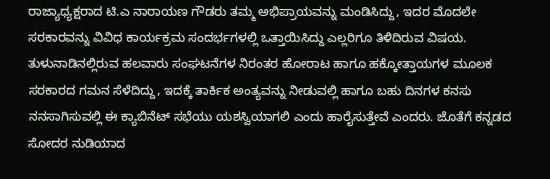ರಾಜ್ಯಾಧ್ಯಕ್ಷರಾದ ಟಿ.ಎ ನಾರಾಯಣ ಗೌಡರು ತಮ್ಮ ಅಭಿಪ್ರಾಯವನ್ನು ಮಂಡಿಸಿದ್ದು, ಇದರ ಮೊದಲೇ ಸರಕಾರವನ್ನು ವಿವಿಧ ಕಾರ್ಯಕ್ರಮ ಸಂದರ್ಭಗಳಲ್ಲಿ ಒತ್ತಾಯಿಸಿದ್ದು ಎಲ್ಲರಿಗೂ ತಿಳಿದಿರುವ ವಿಷಯ. ತುಳುನಾಡಿನಲ್ಲಿರುವ ಹಲವಾರು ಸಂಘಟನೆಗಳ ನಿರಂತರ ಹೋರಾಟ ಹಾಗೂ ಹಕ್ಕೋತ್ತಾಯಗಳ ಮೂಲಕ ಸರಕಾರದ ಗಮನ ಸೆಳೆದಿದ್ದು, ಇದಕ್ಕೆ ತಾರ್ಕಿಕ ಅಂತ್ಯವನ್ನು ನೀಡುವಲ್ಲಿ ಹಾಗೂ ಬಹು ದಿನಗಳ ಕನಸು ನನಸಾಗಿಸುವಲ್ಲಿ ಈ ಕ್ಯಾಬಿನೆಟ್ ಸಭೆಯು ಯಶಸ್ವಿಯಾಗಲಿ ಎಂದು ಹಾರೈಸುತ್ತೇವೆ ಎಂದರು. ಜೊತೆಗೆ ಕನ್ನಡದ ಸೋದರ ನುಡಿಯಾದ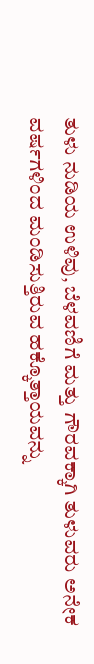ತುಳು ನುಡಿಯ ಉಳಿವು, ಬೆಳವಣಿಗೆ ಮತ್ತು ಗೌರವಕ್ಕಾಗಿ ತುಳುವರು ಅನೇಕ ವರ್ಷಗಳಿಂದ ಮಂಡಿಸುತ್ತಿರುವ ಹಕ್ಕೊತ್ತಾಯವನ್ನು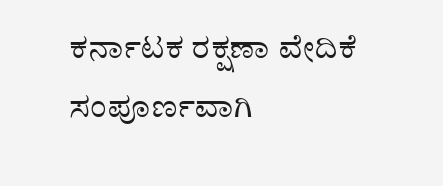ಕರ್ನಾಟಕ ರಕ್ಷಣಾ ವೇದಿಕೆ ಸಂಪೂರ್ಣವಾಗಿ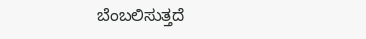ಬೆಂಬಲಿಸುತ್ತದೆ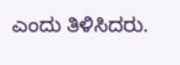ಎಂದು ತಿಳಿಸಿದರು.